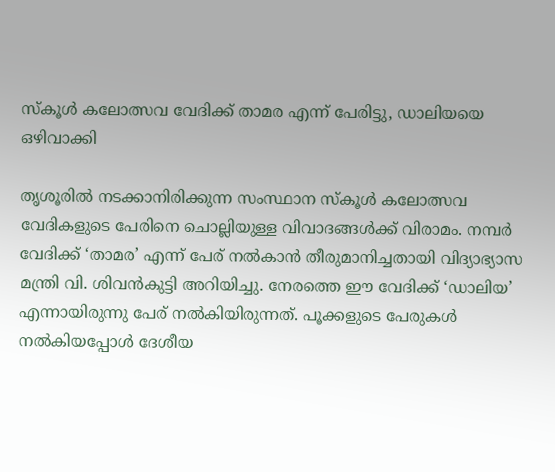സ്കൂൾ കലോത്സവ വേദിക്ക് താമര എന്ന് പേരിട്ടു, ഡാലിയയെ ഒഴിവാക്കി

തൃശൂരിൽ നടക്കാനിരിക്കുന്ന സംസ്ഥാന സ്കൂൾ കലോത്സവ വേദികളുടെ പേരിനെ ചൊല്ലിയുള്ള വിവാദങ്ങൾക്ക് വിരാമം. നമ്പർ വേദിക്ക് ‘താമര’ എന്ന് പേര് നൽകാൻ തീരുമാനിച്ചതായി വിദ്യാഭ്യാസ മന്ത്രി വി. ശിവൻകുട്ടി അറിയിച്ചു. നേരത്തെ ഈ വേദിക്ക് ‘ഡാലിയ’ എന്നായിരുന്നു പേര് നൽകിയിരുന്നത്. പൂക്കളുടെ പേരുകൾ നൽകിയപ്പോൾ ദേശീയ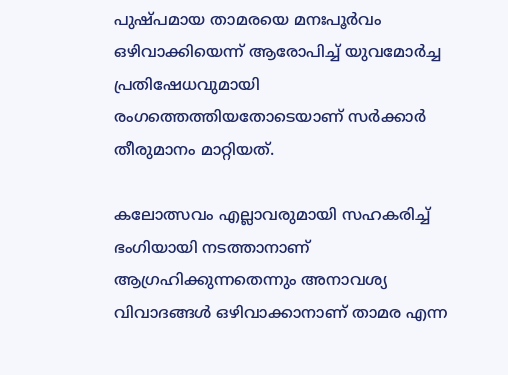പുഷ്പമായ താമരയെ മനഃപൂർവം ഒഴിവാക്കിയെന്ന് ആരോപിച്ച് യുവമോർച്ച പ്രതിഷേധവുമായി രംഗത്തെത്തിയതോടെയാണ് സർക്കാർ തീരുമാനം മാറ്റിയത്.

കലോത്സവം എല്ലാവരുമായി സഹകരിച്ച് ഭംഗിയായി നടത്താനാണ് ആഗ്രഹിക്കുന്നതെന്നും അനാവശ്യ വിവാദങ്ങൾ ഒഴിവാക്കാനാണ് താമര എന്ന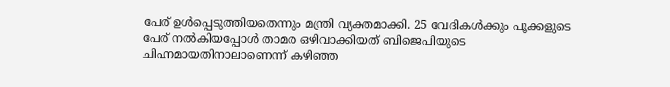പേര് ഉൾപ്പെടുത്തിയതെന്നും മന്ത്രി വ്യക്തമാക്കി. 25 വേദികൾക്കും പൂക്കളുടെ പേര് നൽകിയപ്പോൾ താമര ഒഴിവാക്കിയത് ബിജെപിയുടെ ചിഹ്നമായതിനാലാണെന്ന് കഴിഞ്ഞ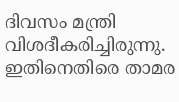ദിവസം മന്ത്രി വിശദീകരിച്ചിരുന്നു. ഇതിനെതിരെ താമര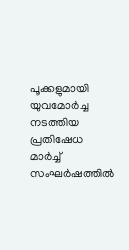പൂക്കളുമായി യുവമോർച്ച നടത്തിയ പ്രതിഷേധ മാർച്ച് സംഘർഷത്തിൽ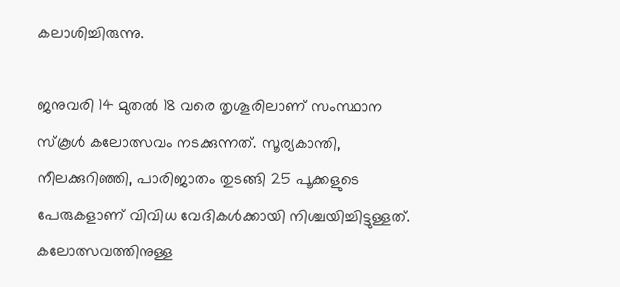കലാശിച്ചിരുന്നു.

ജനുവരി 14 മുതൽ 18 വരെ തൃശൂരിലാണ് സംസ്ഥാന സ്കൂൾ കലോത്സവം നടക്കുന്നത്. സൂര്യകാന്തി, നീലക്കുറിഞ്ഞി, പാരിജാതം തുടങ്ങി 25 പൂക്കളുടെ പേരുകളാണ് വിവിധ വേദികൾക്കായി നിശ്ചയിച്ചിട്ടുള്ളത്. കലോത്സവത്തിനുള്ള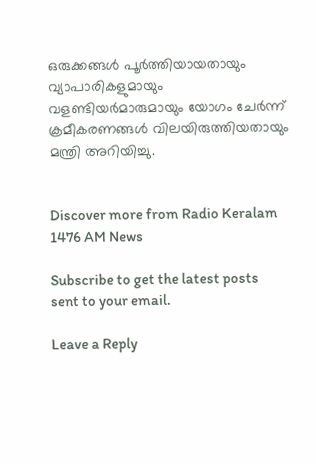ഒരുക്കങ്ങൾ പൂർത്തിയായതായും വ്യാപാരികളുമായും വളണ്ടിയർമാരുമായും യോഗം ചേർന്ന് ക്രമീകരണങ്ങൾ വിലയിരുത്തിയതായും മന്ത്രി അറിയിച്ചു.


Discover more from Radio Keralam 1476 AM News

Subscribe to get the latest posts sent to your email.

Leave a Reply